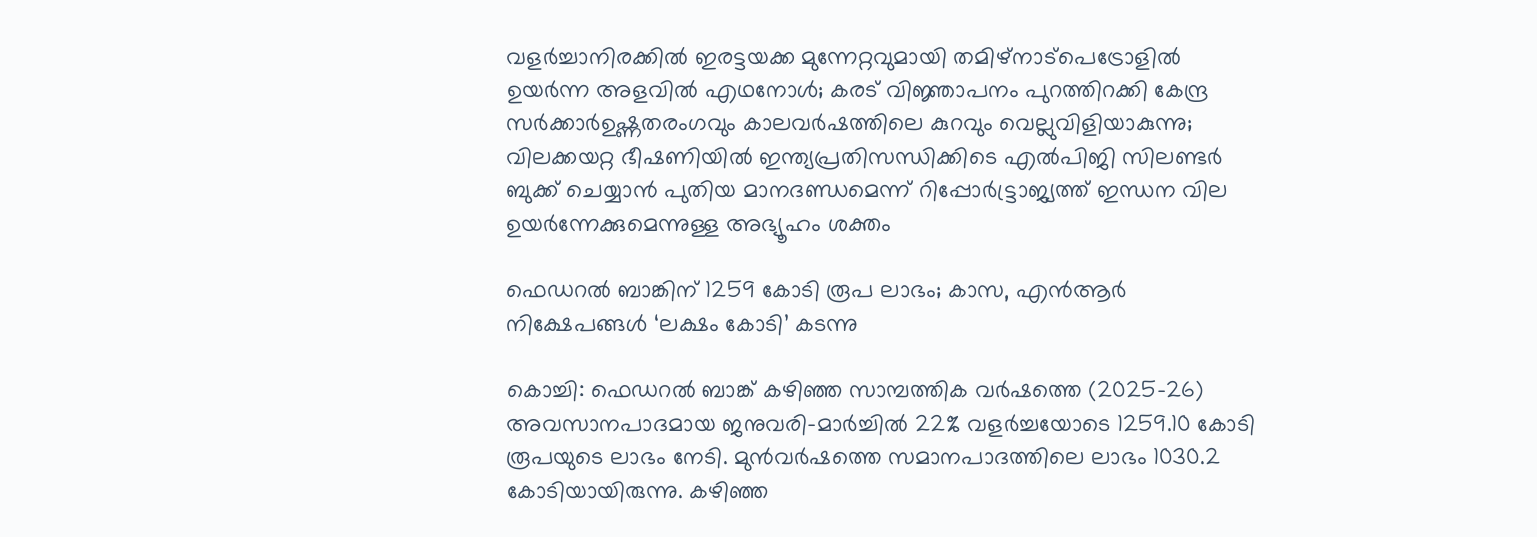വളർച്ചാനിരക്കിൽ ഇരട്ടയക്ക മുന്നേറ്റവുമായി തമിഴ്നാട്പെട്രോളിൽ ഉയർന്ന അളവിൽ എഥനോൾ; കരട് വിജ്ഞാപനം പുറത്തിറക്കി കേന്ദ്ര സർക്കാർഉഷ്ണതരംഗവും കാലവർഷത്തിലെ കുറവും വെല്ലുവിളിയാകുന്നു; വിലക്കയറ്റ ഭീഷണിയില്‍ ഇന്ത്യപ്രതിസന്ധിക്കിടെ എൽപിജി സിലണ്ടർ ബുക്ക് ചെയ്യാൻ പുതിയ മാനദണ്ഡമെന്ന് റിപ്പോര്‍ട്ട്രാജ്യത്ത് ഇന്ധന വില ഉയർന്നേക്കുമെന്നുള്ള അഭ്യൂഹം ശക്തം

ഫെഡറൽ ബാങ്കിന് 1259 കോടി രൂപ ലാഭം; കാസ, എൻആർ നിക്ഷേപങ്ങൾ ‘ലക്ഷം കോടി’ കടന്നു

കൊച്ചി: ഫെഡറൽ ബാങ്ക് കഴിഞ്ഞ സാമ്പത്തിക വർഷത്തെ (2025-26) അവസാനപാദമായ ജനുവരി-മാർച്ചിൽ 22% വളർച്ചയോടെ 1259.10 കോടി രൂപയുടെ ലാഭം നേടി. മുൻവർഷത്തെ സമാനപാദത്തിലെ ലാഭം 1030.2 കോടിയായിരുന്നു. കഴിഞ്ഞ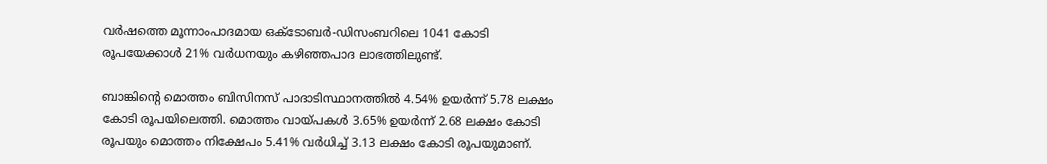വർഷത്തെ മൂന്നാംപാദമായ ഒക്ടോബർ-ഡിസംബറിലെ 1041 കോടി രൂപയേക്കാൾ 21% വർധനയും കഴിഞ്ഞപാദ ലാഭത്തിലുണ്ട്.

ബാങ്കിന്റെ മൊത്തം ബിസിനസ് പാദാടിസ്ഥാനത്തിൽ 4.54% ഉയർന്ന് 5.78 ലക്ഷം കോടി രൂപയിലെത്തി. മൊത്തം വായ്പകൾ 3.65% ഉയർന്ന് 2.68 ലക്ഷം കോടി രൂപയും മൊത്തം നിക്ഷേപം 5.41% വർധിച്ച് 3.13 ലക്ഷം കോടി രൂപയുമാണ്.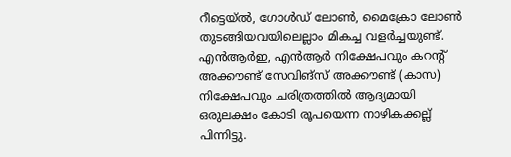റീട്ടെയ്ൽ, ഗോൾഡ് ലോൺ, മൈക്രോ ലോൺ തുടങ്ങിയവയിലെല്ലാം മികച്ച വളർച്ചയുണ്ട്. എൻആർഇ, എൻആർ നിക്ഷേപവും കറന്റ് അക്കൗണ്ട് സേവിങ്സ് അക്കൗണ്ട് (കാസ) നിക്ഷേപവും ചരിത്രത്തിൽ ആദ്യമായി ഒരുലക്ഷം കോടി രൂപയെന്ന നാഴികക്കല്ല് പിന്നിട്ടു.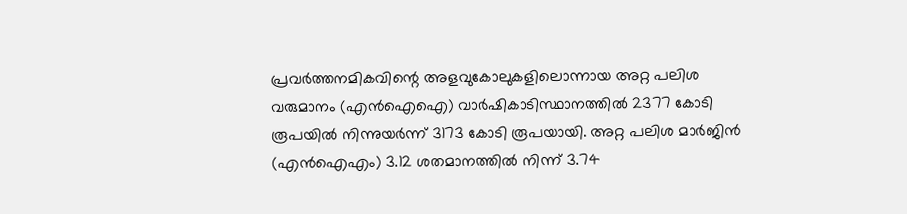പ്രവർത്തനമികവിന്റെ അളവുകോലുകളിലൊന്നായ അറ്റ പലിശ വരുമാനം (എൻഐഐ) വാർ‌ഷികാടിസ്ഥാനത്തിൽ 2377 കോടി രൂപയിൽ നിന്നുയർന്ന് 3173 കോടി രൂപയായി. അറ്റ പലിശ മാർജിൻ (എൻഐഎം) 3.12 ശതമാനത്തിൽ നിന്ന് 3.74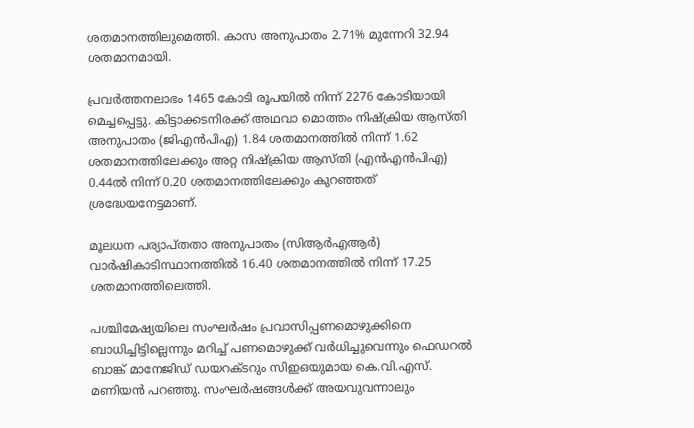ശതമാനത്തിലുമെത്തി. കാസ അനുപാതം 2.71% മുന്നേറി 32.94 ശതമാനമായി.

പ്രവർത്തനലാഭം 1465 കോടി രൂപയിൽ നിന്ന് 2276 കോടിയായി മെച്ചപ്പെട്ടു. കിട്ടാക്കടനിരക്ക് അഥവാ മൊത്തം നിഷ്ക്രിയ ആസ്തി അനുപാതം (ജിഎൻപിഎ) 1.84 ശതമാനത്തിൽ നിന്ന് 1.62 ശതമാനത്തിലേക്കും അറ്റ നിഷ്ക്രിയ ആസ്തി (എൻഎൻപിഎ) 0.44ൽ നിന്ന് 0.20 ശതമാനത്തിലേക്കും കുറഞ്ഞത് ശ്രദ്ധേയനേട്ടമാണ്.

മൂലധന പര്യാപ്തതാ അനുപാതം (സിആർഎആർ) വാർഷികാടിസ്ഥാനത്തിൽ 16.40 ശതമാനത്തിൽ നിന്ന് 17.25 ശതമാനത്തിലെത്തി.

പശ്ചിമേഷ്യയിലെ സംഘർഷം പ്രവാസിപ്പണമൊഴുക്കിനെ ബാധിച്ചിട്ടില്ലെന്നും മറിച്ച് പണമൊഴുക്ക് വർധിച്ചുവെന്നും ഫെഡറൽ ബാങ്ക് മാനേജിഡ് ഡയറക്ടറും സിഇഒയുമായ കെ.വി.എസ്. മണിയൻ പറഞ്ഞു. സംഘർഷങ്ങൾക്ക് അയവുവന്നാലും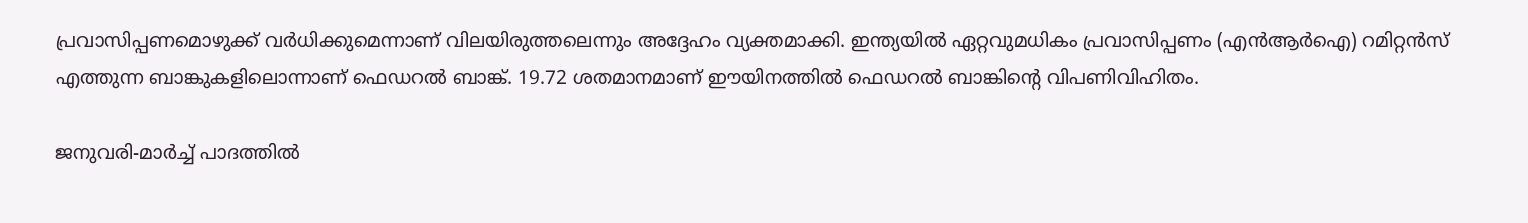പ്രവാസിപ്പണമൊഴുക്ക് വർധിക്കുമെന്നാണ് വിലയിരുത്തലെന്നും അദ്ദേഹം വ്യക്തമാക്കി. ഇന്ത്യയിൽ ഏറ്റവുമധികം പ്രവാസിപ്പണം (എൻആർഐ) റമിറ്റൻസ് എത്തുന്ന ബാങ്കുകളിലൊന്നാണ് ഫെഡറൽ ബാങ്ക്. 19.72 ശതമാനമാണ് ഈയിനത്തിൽ ഫെഡറൽ ബാങ്കിന്റെ വിപണിവിഹിതം.

ജനുവരി-മാർച്ച് പാദത്തിൽ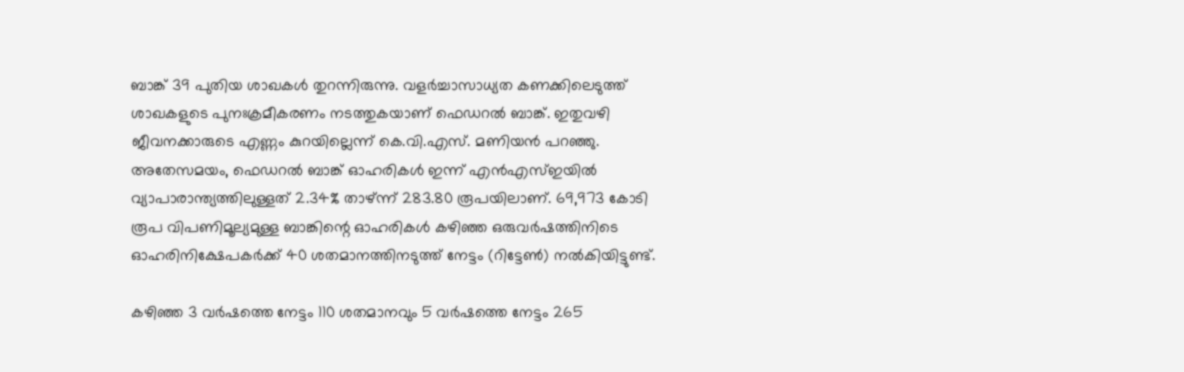ബാങ്ക് 39 പുതിയ ശാഖകൾ തുറന്നിരുന്നു. വളർച്ചാസാധ്യത കണക്കിലെടുത്ത് ശാഖകളുടെ പുനഃക്രമീകരണം നടത്തുകയാണ് ഫെഡറൽ ബാങ്ക്. ഇതുവഴി ജീവനക്കാരുടെ എണ്ണം കുറയില്ലെന്ന് കെ.വി.എസ്. മണിയൻ പറഞ്ഞു. അതേസമയം, ഫെഡറൽ ബാങ്ക് ഓഹരികൾ ഇന്ന് എൻഎസ്ഇയിൽ വ്യാപാരാന്ത്യത്തിലുള്ളത് 2.34% താഴ്ന്ന് 283.80 രൂപയിലാണ്. 69,973 കോടി രൂപ വിപണിമൂല്യമുള്ള ബാങ്കിന്റെ ഓഹരികൾ കഴിഞ്ഞ ഒരുവർഷത്തിനിടെ ഓഹരിനിക്ഷേപകർക്ക് 40 ശതമാനത്തിനടുത്ത് നേട്ടം (റിട്ടേൺ) നൽകിയിട്ടുണ്ട്.

കഴിഞ്ഞ 3 വർഷത്തെ നേട്ടം 110 ശതമാനവും 5 വർഷത്തെ നേട്ടം 265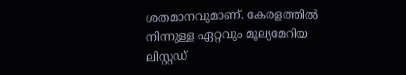ശതമാനവുമാണ്. കേരളത്തിൽ നിന്നുള്ള ഏറ്റവും മൂല്യമേറിയ ലിസ്റ്റഡ്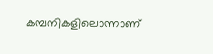കമ്പനികളിലൊന്നാണ്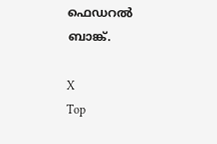ഫെഡറൽ ബാങ്ക്.

X
Top